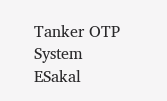Tanker OTP System
ESakal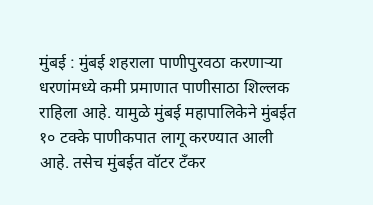मुंबई : मुंबई शहराला पाणीपुरवठा करणाऱ्या धरणांमध्ये कमी प्रमाणात पाणीसाठा शिल्लक राहिला आहे. यामुळे मुंबई महापालिकेने मुंबईत १० टक्के पाणीकपात लागू करण्यात आली आहे. तसेच मुंबईत वॉटर टँकर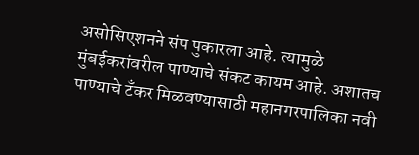असोसिएशनने संप पुकारला आहे. त्यामुळे मुंबईकरांवरील पाण्याचे संकट कायम आहे. अशातच पाण्याचे टँकर मिळवण्यासाठी महानगरपालिका नवी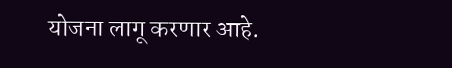योजना लागू करणार आहे.